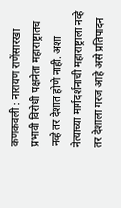कणकवली : नारायण राणेंसारखा प्रभावी विरोधी पक्षनेता महाराष्ट्रातच नव्हे तर देशात होणे नाही. अशा नेत्याच्या मार्गदर्शनाची महाराष्ट्राला नव्हे तर देशाला गरज आहे असे प्रतिपादन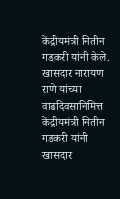केंद्रीयमंत्री नितीन गडकरी यांनी केले. खासदार नारायण राणे यांच्या वाढदिवसानिमित्त केंद्रीयमंत्री नितीन गडकरी यांनी खासदार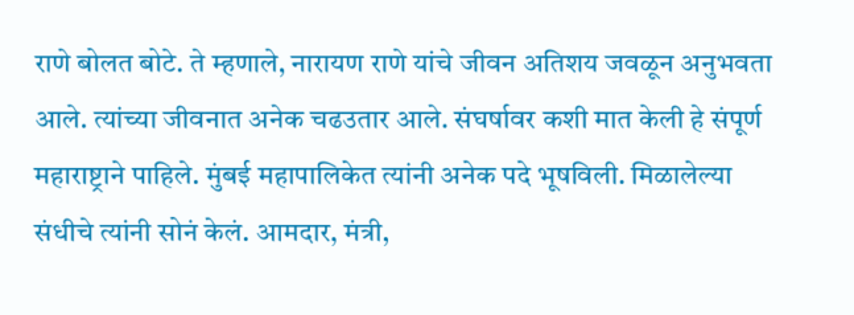राणे बोलत बोटे. ते म्हणाले, नारायण राणे यांचे जीवन अतिशय जवळून अनुभवता आले. त्यांच्या जीवनात अनेक चढउतार आले. संघर्षावर कशी मात केली हे संपूर्ण महाराष्ट्राने पाहिले. मुंबई महापालिकेत त्यांनी अनेक पदे भूषविली. मिळालेल्या संधीचे त्यांनी सोनं केलं. आमदार, मंत्री,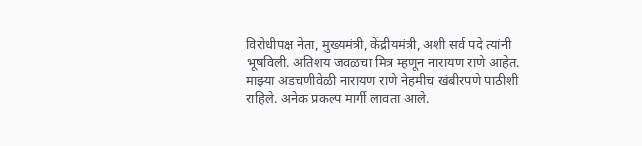विरोधीपक्ष नेता, मुख्यमंत्री, केंद्रीयमंत्री, अशी सर्व पदे त्यांनी भूषविली. अतिशय जवळचा मित्र म्हणून नारायण राणे आहेत. माझ्या अडचणीवेळी नारायण राणे नेहमीच खंबीरपणे पाठीशी राहिले. अनेक प्रकल्प मार्गी लावता आले.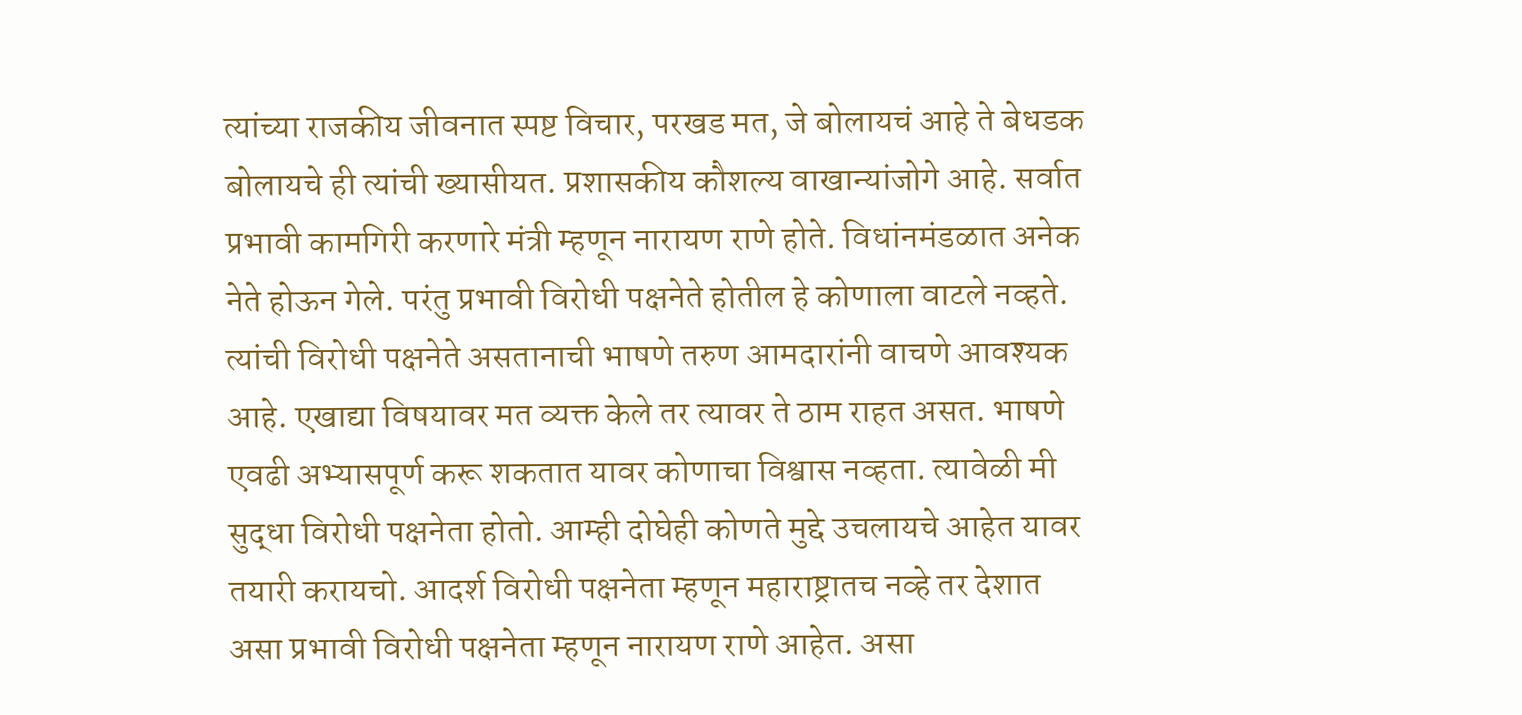त्यांच्या राजकीय जीवनात स्पष्ट विचार, परखड मत, जे बोलायचं आहे ते बेधडक बोलायचे ही त्यांची ख्यासीयत. प्रशासकीय कौशल्य वाखान्यांजोगे आहे. सर्वात प्रभावी कामगिरी करणारे मंत्री म्हणून नारायण राणे होते. विधांनमंडळात अनेक नेते होऊन गेले. परंतु प्रभावी विरोधी पक्षनेते होतील हे कोणाला वाटले नव्हते. त्यांची विरोधी पक्षनेते असतानाची भाषणे तरुण आमदारांनी वाचणे आवश्यक आहे. एखाद्या विषयावर मत व्यक्त केले तर त्यावर ते ठाम राहत असत. भाषणे एवढी अभ्यासपूर्ण करू शकतात यावर कोणाचा विश्वास नव्हता. त्यावेळी मी सुद्धा विरोधी पक्षनेता होतो. आम्ही दोघेही कोणते मुद्दे उचलायचे आहेत यावर तयारी करायचो. आदर्श विरोधी पक्षनेता म्हणून महाराष्ट्रातच नव्हे तर देशात असा प्रभावी विरोधी पक्षनेता म्हणून नारायण राणे आहेत. असा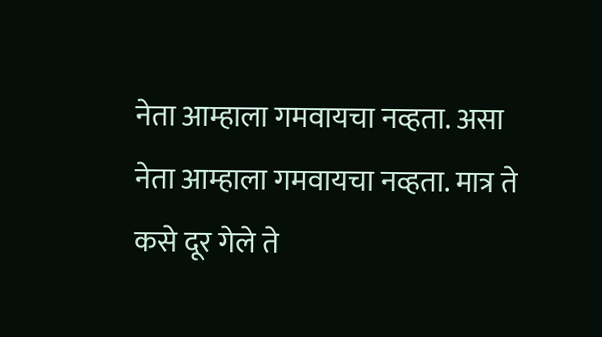नेता आम्हाला गमवायचा नव्हता. असा नेता आम्हाला गमवायचा नव्हता. मात्र ते कसे दूर गेले ते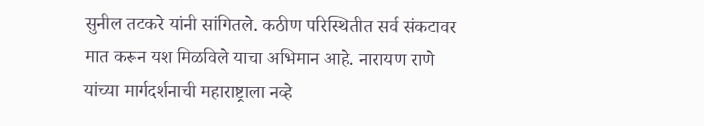सुनील तटकरे यांनी सांगितले. कठीण परिस्थितीत सर्व संकटावर मात करून यश मिळविले याचा अभिमान आहे. नारायण राणे यांच्या मार्गदर्शनाची महाराष्ट्राला नव्हे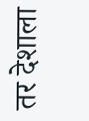तर देशाला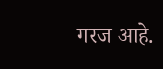गरज आहे.